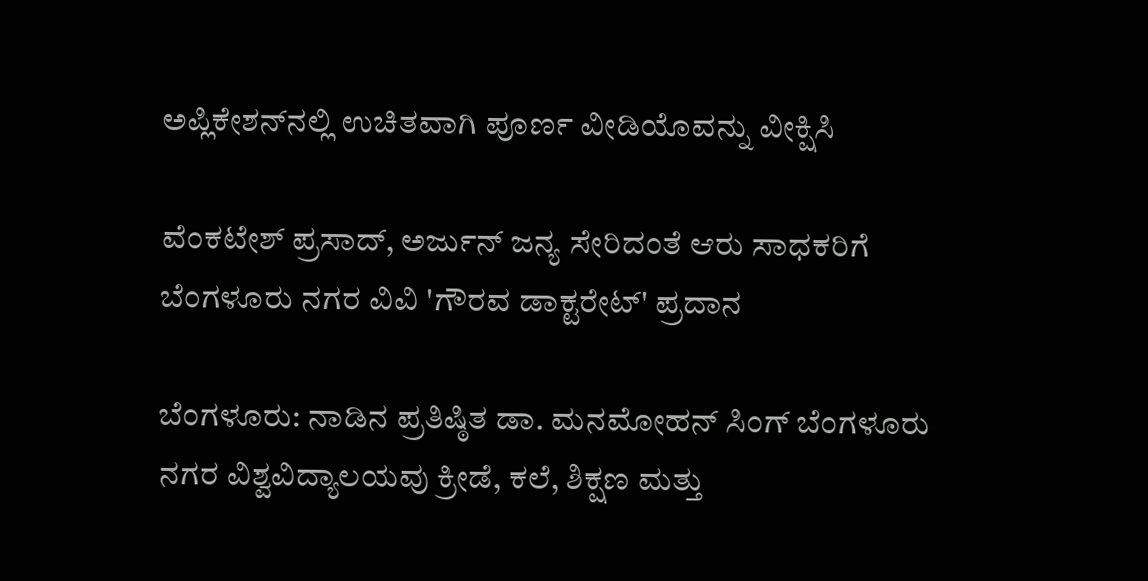ಅಪ್ಲಿಕೇಶನ್‌ನಲ್ಲಿ ಉಚಿತವಾಗಿ ಪೂರ್ಣ ವೀಡಿಯೊವನ್ನು ವೀಕ್ಷಿಸಿ

ವೆಂಕಟೇಶ್ ಪ್ರಸಾದ್, ಅರ್ಜುನ್ ಜನ್ಯ ಸೇರಿದಂತೆ ಆರು ಸಾಧಕರಿಗೆ ಬೆಂಗಳೂರು ನಗರ ವಿವಿ 'ಗೌರವ ಡಾಕ್ಟರೇಟ್' ಪ್ರದಾನ

ಬೆಂಗಳೂರು: ನಾಡಿನ ಪ್ರತಿಷ್ಠಿತ ಡಾ. ಮನಮೋಹನ್ ಸಿಂಗ್ ಬೆಂಗಳೂರು ನಗರ ವಿಶ್ವವಿದ್ಯಾಲಯವು ಕ್ರೀಡೆ, ಕಲೆ, ಶಿಕ್ಷಣ ಮತ್ತು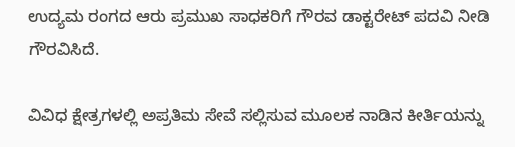ಉದ್ಯಮ ರಂಗದ ಆರು ಪ್ರಮುಖ ಸಾಧಕರಿಗೆ ಗೌರವ ಡಾಕ್ಟರೇಟ್ ಪದವಿ ನೀಡಿ ಗೌರವಿಸಿದೆ.

ವಿವಿಧ ಕ್ಷೇತ್ರಗಳಲ್ಲಿ ಅಪ್ರತಿಮ ಸೇವೆ ಸಲ್ಲಿಸುವ ಮೂಲಕ ನಾಡಿನ ಕೀರ್ತಿಯನ್ನು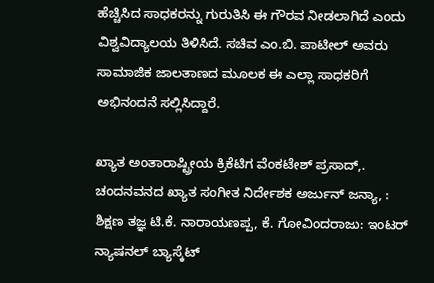ಹೆಚ್ಚಿಸಿದ ಸಾಧಕರನ್ನು ಗುರುತಿಸಿ ಈ ಗೌರವ ನೀಡಲಾಗಿದೆ ಎಂದು ವಿಶ್ವವಿದ್ಯಾಲಯ ತಿಳಿಸಿದೆ. ಸಚಿವ ಎಂ.ಬಿ. ಪಾಟೀಲ್ ಅವರು ಸಾಮಾಜಿಕ ಜಾಲತಾಣದ ಮೂಲಕ ಈ ಎಲ್ಲಾ ಸಾಧಕರಿಗೆ ಅಭಿನಂದನೆ ಸಲ್ಲಿಸಿದ್ದಾರೆ.

ಖ್ಯಾತ ಅಂತಾರಾಷ್ಟ್ರೀಯ ಕ್ರಿಕೆಟಿಗ ವೆಂಕಟೇಶ್ ಪ್ರಸಾದ್,. ಚಂದನವನದ ಖ್ಯಾತ ಸಂಗೀತ ನಿರ್ದೇಶಕ ಅರ್ಜುನ್ ಜನ್ಯಾ, : ಶಿಕ್ಷಣ ತಜ್ಞ ಟಿ.ಕೆ. ನಾರಾಯಣಪ್ಪ, ಕೆ. ಗೋವಿಂದರಾಜು: ಇಂಟರ್ ನ್ಯಾಷನಲ್ ಬ್ಯಾಸ್ಕೆಟ್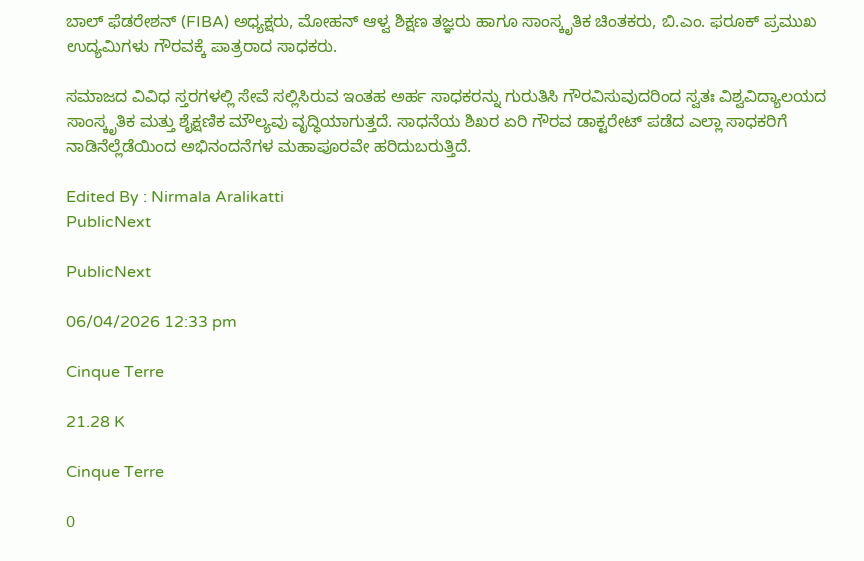ಬಾಲ್ ಫೆಡರೇಶನ್ (FIBA) ಅಧ್ಯಕ್ಷರು, ಮೋಹನ್ ಆಳ್ವ ಶಿಕ್ಷಣ ತಜ್ಞರು ಹಾಗೂ ಸಾಂಸ್ಕೃತಿಕ ಚಿಂತಕರು, ಬಿ.ಎಂ. ಫರೂಕ್ ಪ್ರಮುಖ ಉದ್ಯಮಿಗಳು ಗೌರವಕ್ಕೆ ಪಾತ್ರರಾದ ಸಾಧಕರು.

ಸಮಾಜದ ವಿವಿಧ ಸ್ತರಗಳಲ್ಲಿ ಸೇವೆ ಸಲ್ಲಿಸಿರುವ ಇಂತಹ ಅರ್ಹ ಸಾಧಕರನ್ನು ಗುರುತಿಸಿ ಗೌರವಿಸುವುದರಿಂದ ಸ್ವತಃ ವಿಶ್ವವಿದ್ಯಾಲಯದ ಸಾಂಸ್ಕೃತಿಕ ಮತ್ತು ಶೈಕ್ಷಣಿಕ ಮೌಲ್ಯವು ವೃದ್ಧಿಯಾಗುತ್ತದೆ. ಸಾಧನೆಯ ಶಿಖರ ಏರಿ ಗೌರವ ಡಾಕ್ಟರೇಟ್ ಪಡೆದ ಎಲ್ಲಾ ಸಾಧಕರಿಗೆ ನಾಡಿನೆಲ್ಲೆಡೆಯಿಂದ ಅಭಿನಂದನೆಗಳ ಮಹಾಪೂರವೇ ಹರಿದುಬರುತ್ತಿದೆ.

Edited By : Nirmala Aralikatti
PublicNext

PublicNext

06/04/2026 12:33 pm

Cinque Terre

21.28 K

Cinque Terre

0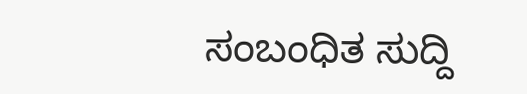ಸಂಬಂಧಿತ ಸುದ್ದಿ